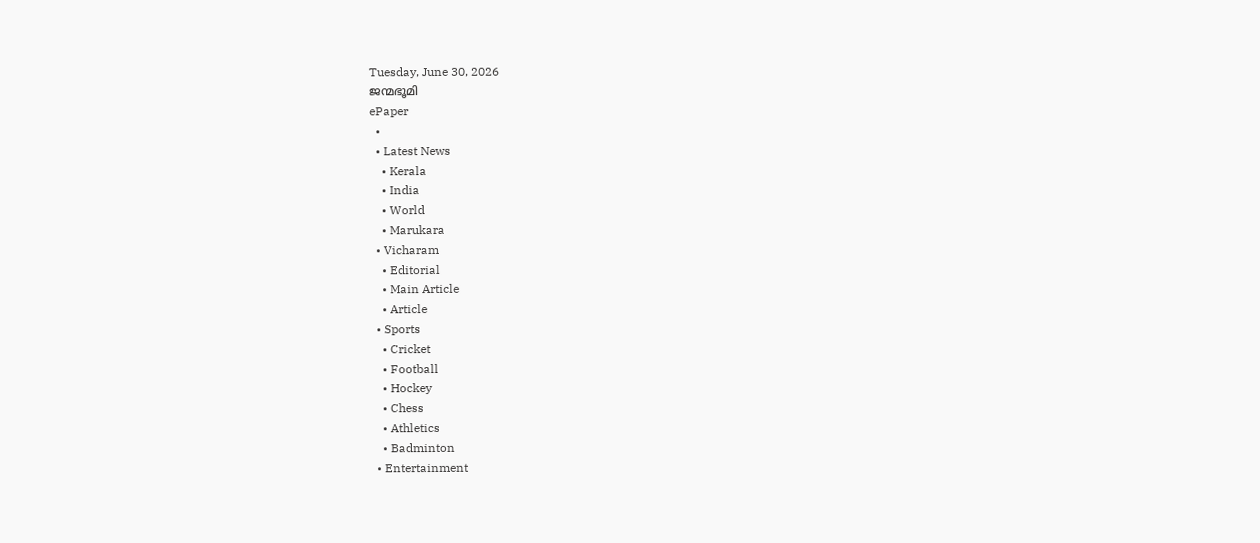Tuesday, June 30, 2026
ജന്മഭൂമി
ePaper
  •
  • Latest News
    • Kerala
    • India
    • World
    • Marukara
  • Vicharam
    • Editorial
    • Main Article
    • Article
  • Sports
    • Cricket
    • Football
    • Hockey
    • Chess
    • Athletics
    • Badminton
  • Entertainment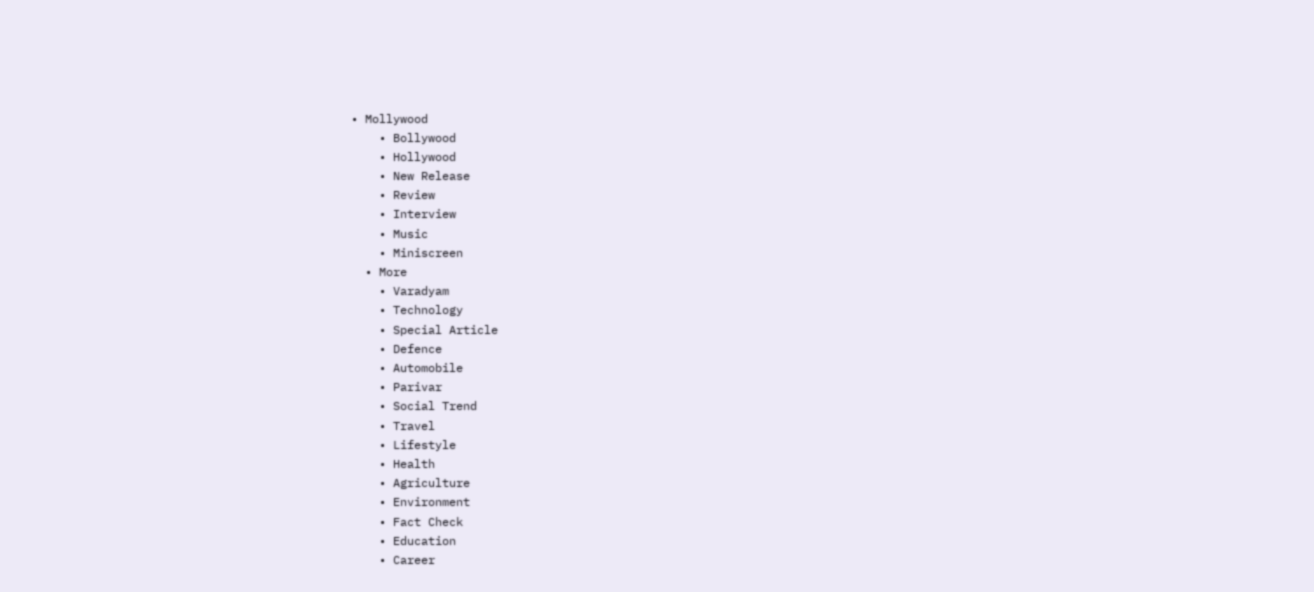• Mollywood
    • Bollywood
    • Hollywood
    • New Release
    • Review
    • Interview
    • Music
    • Miniscreen
  • More
    • Varadyam
    • Technology
    • Special Article
    • Defence
    • Automobile
    • Parivar
    • Social Trend
    • Travel
    • Lifestyle
    • Health
    • Agriculture
    • Environment
    • Fact Check
    • Education
    • Career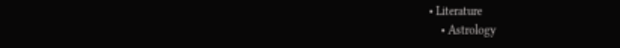• Literature
    • Astrology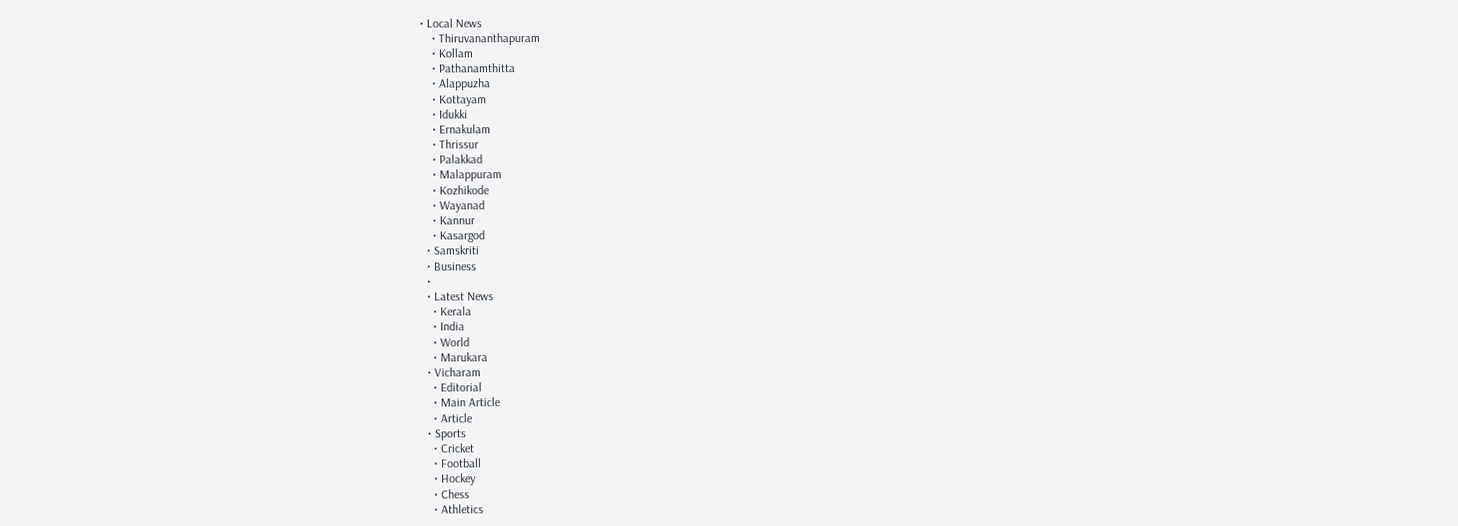• Local News
    • Thiruvananthapuram
    • Kollam
    • Pathanamthitta
    • Alappuzha
    • Kottayam
    • Idukki
    • Ernakulam
    • Thrissur
    • Palakkad
    • Malappuram
    • Kozhikode
    • Wayanad
    • Kannur
    • Kasargod
  • Samskriti
  • Business
  •
  • Latest News
    • Kerala
    • India
    • World
    • Marukara
  • Vicharam
    • Editorial
    • Main Article
    • Article
  • Sports
    • Cricket
    • Football
    • Hockey
    • Chess
    • Athletics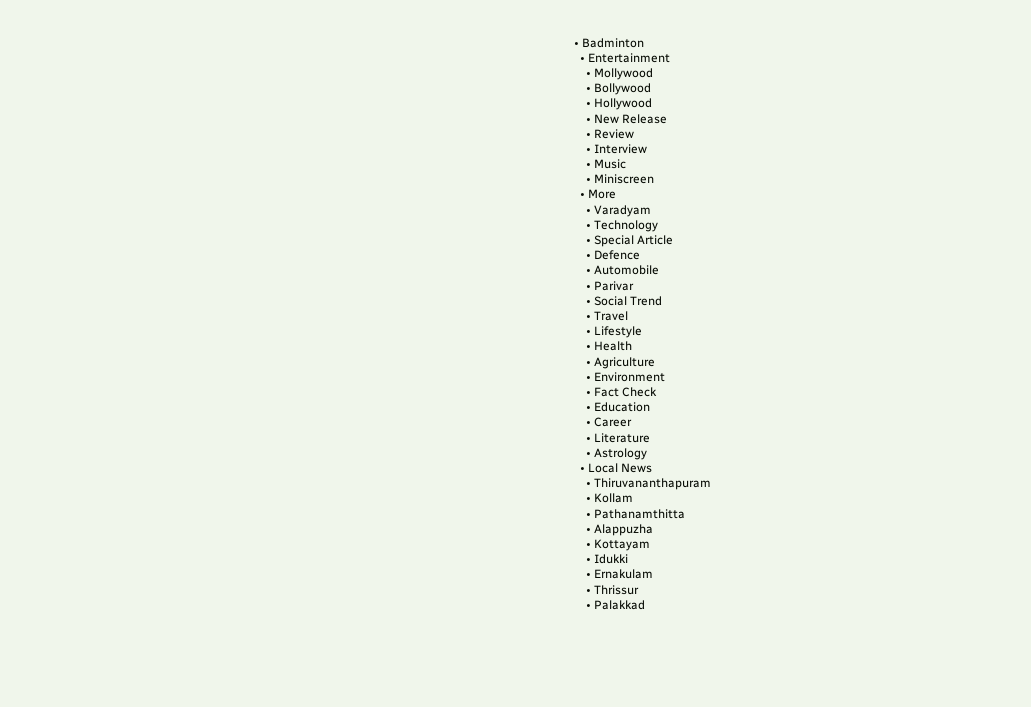• Badminton
  • Entertainment
    • Mollywood
    • Bollywood
    • Hollywood
    • New Release
    • Review
    • Interview
    • Music
    • Miniscreen
  • More
    • Varadyam
    • Technology
    • Special Article
    • Defence
    • Automobile
    • Parivar
    • Social Trend
    • Travel
    • Lifestyle
    • Health
    • Agriculture
    • Environment
    • Fact Check
    • Education
    • Career
    • Literature
    • Astrology
  • Local News
    • Thiruvananthapuram
    • Kollam
    • Pathanamthitta
    • Alappuzha
    • Kottayam
    • Idukki
    • Ernakulam
    • Thrissur
    • Palakkad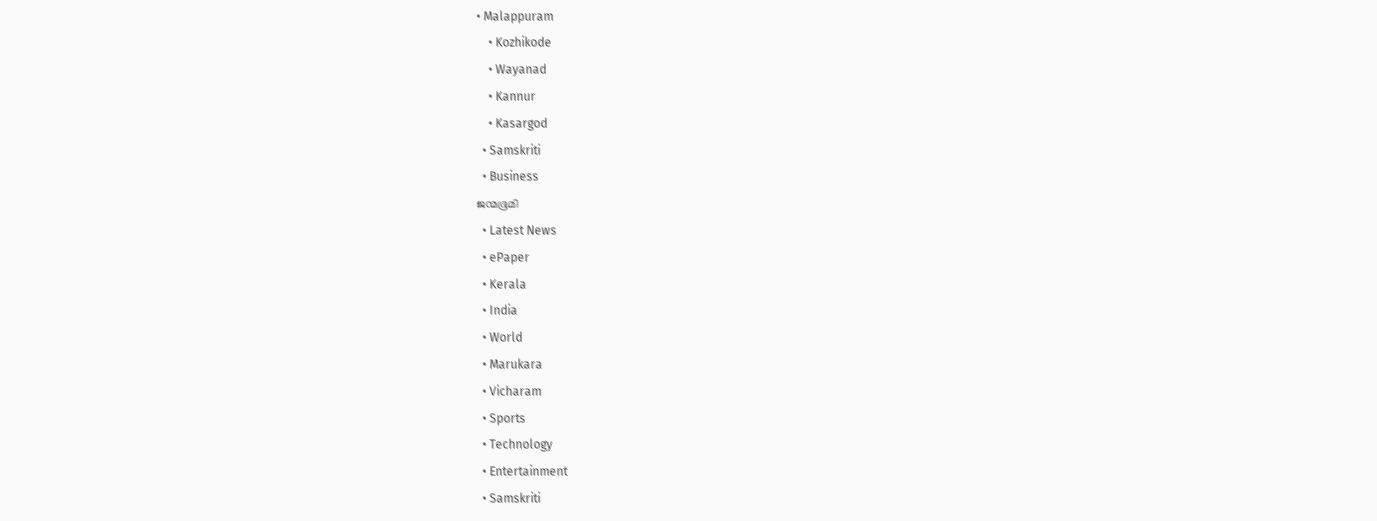• Malappuram
    • Kozhikode
    • Wayanad
    • Kannur
    • Kasargod
  • Samskriti
  • Business
ജന്മഭൂമി
  • Latest News
  • ePaper
  • Kerala
  • India
  • World
  • Marukara
  • Vicharam
  • Sports
  • Technology
  • Entertainment
  • Samskriti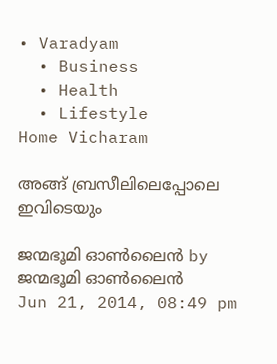• Varadyam
  • Business
  • Health
  • Lifestyle
Home Vicharam

അങ്ങ്‌ ബ്രസീലിലെപ്പോലെ ഇവിടെയും

ജന്മഭൂമി ഓണ്‍ലൈന്‍ by ജന്മഭൂമി ഓണ്‍ലൈന്‍
Jun 21, 2014, 08:49 pm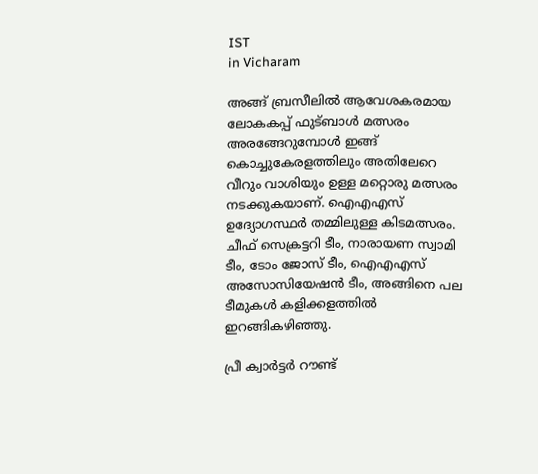IST
in Vicharam

അങ്ങ്‌ ബ്രസീലില്‍ ആവേശകരമായ ലോകകപ്പ്‌ ഫുട്ബാള്‍ മത്സരം അരങ്ങേറുമ്പോള്‍ ഇങ്ങ്‌ കൊച്ചുകേരളത്തിലും അതിലേറെ വീറും വാശിയും ഉള്ള മറ്റൊരു മത്സരം നടക്കുകയാണ്‌. ഐഎഎസ്‌ ഉദ്യോഗസ്ഥര്‍ തമ്മിലുള്ള കിടമത്സരം. ചീഫ്‌ സെക്രട്ടറി ടീം, നാരായണ സ്വാമി ടീം, ടോം ജോസ്‌ ടീം, ഐഎഎസ്‌ അസോസിയേഷന്‍ ടീം, അങ്ങിനെ പല ടീമുകള്‍ കളിക്കളത്തില്‍ ഇറങ്ങികഴിഞ്ഞു.

പ്രീ ക്വാര്‍ട്ടര്‍ റൗണ്ട്‌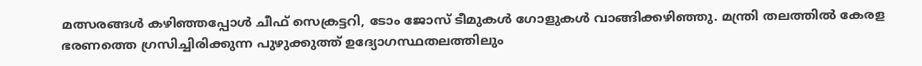മത്സരങ്ങള്‍ കഴിഞ്ഞപ്പോള്‍ ചീഫ്‌ സെക്രട്ടറി, ടോം ജോസ്‌ ടീമുകള്‍ ഗോളുകള്‍ വാങ്ങിക്കഴിഞ്ഞു. മന്ത്രി തലത്തില്‍ കേരള ഭരണത്തെ ഗ്രസിച്ചിരിക്കുന്ന പുഴുക്കുത്ത്‌ ഉദ്യോഗസ്ഥതലത്തിലും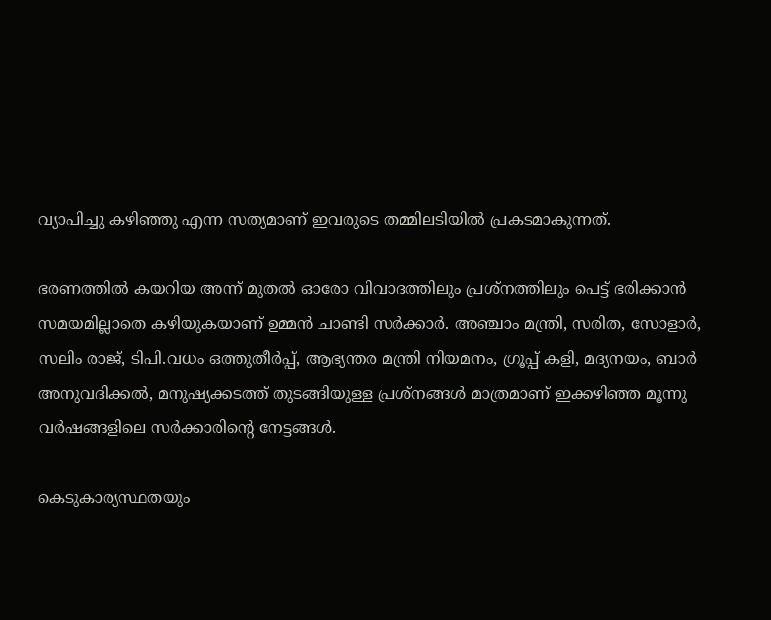വ്യാപിച്ചു കഴിഞ്ഞു എന്ന സത്യമാണ്‌ ഇവരുടെ തമ്മിലടിയില്‍ പ്രകടമാകുന്നത്‌.

ഭരണത്തില്‍ കയറിയ അന്ന്‌ മുതല്‍ ഓരോ വിവാദത്തിലും പ്രശ്നത്തിലും പെട്ട്‌ ഭരിക്കാന്‍ സമയമില്ലാതെ കഴിയുകയാണ്‌ ഉമ്മന്‍ ചാണ്ടി സര്‍ക്കാര്‍. അഞ്ചാം മന്ത്രി, സരിത, സോളാര്‍, സലിം രാജ്‌, ടിപി.വധം ഒത്തുതീര്‍പ്പ്‌, ആഭ്യന്തര മന്ത്രി നിയമനം, ഗ്രൂപ്പ്‌ കളി, മദ്യനയം, ബാര്‍ അനുവദിക്കല്‍, മനുഷ്യക്കടത്ത്‌ തുടങ്ങിയുള്ള പ്രശ്നങ്ങള്‍ മാത്രമാണ്‌ ഇക്കഴിഞ്ഞ മൂന്നു വര്‍ഷങ്ങളിലെ സര്‍ക്കാരിന്റെ നേട്ടങ്ങള്‍.

കെടുകാര്യസ്ഥതയും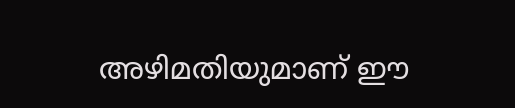അഴിമതിയുമാണ്‌ ഈ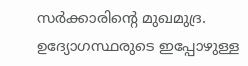സര്‍ക്കാരിന്റെ മുഖമുദ്ര. ഉദ്യോഗസ്ഥരുടെ ഇപ്പോഴുള്ള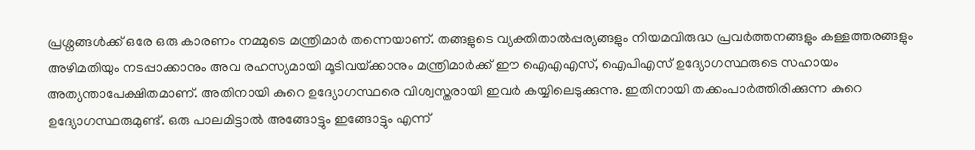പ്രശ്നങ്ങള്‍ക്ക്‌ ഒരേ ഒരു കാരണം നമ്മുടെ മന്ത്രിമാര്‍ തന്നെയാണ്‌. തങ്ങളുടെ വ്യക്തിതാല്‍പ്പര്യങ്ങളും നിയമവിരുദ്ധ പ്രവര്‍ത്തനങ്ങളും കള്ളത്തരങ്ങളും അഴിമതിയും നടപ്പാക്കാനും അവ രഹസ്യമായി മൂടിവയ്‌ക്കാനും മന്ത്രിമാര്‍ക്ക്‌ ഈ ഐഎഎസ്‌, ഐപിഎസ്‌ ഉദ്യോഗസ്ഥരുടെ സഹായം അത്യന്താപേക്ഷിതമാണ്‌. അതിനായി കുറെ ഉദ്യോഗസ്ഥരെ വിശ്വസ്തരായി ഇവര്‍ കയ്യിലെടുക്കുന്നു. ഇതിനായി തക്കംപാര്‍ത്തിരിക്കുന്ന കുറെ ഉദ്യോഗസ്ഥരുമുണ്ട്‌. ഒരു പാലമിട്ടാല്‍ അങ്ങോട്ടും ഇങ്ങോട്ടും എന്ന്‌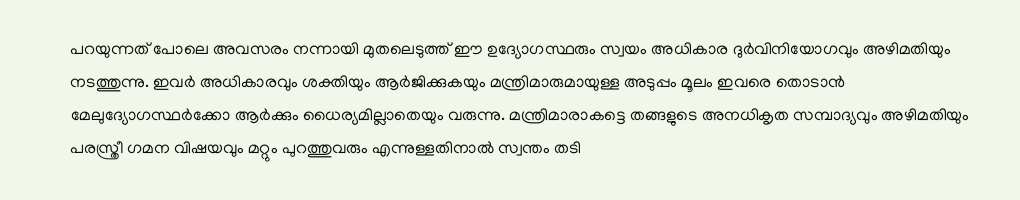പറയുന്നത്‌ പോലെ അവസരം നന്നായി മുതലെടുത്ത്‌ ഈ ഉദ്യോഗസ്ഥരും സ്വയം അധികാര ദുര്‍വിനിയോഗവും അഴിമതിയും നടത്തുന്നു. ഇവര്‍ അധികാരവും ശക്തിയും ആര്‍ജിക്കുകയും മന്ത്രിമാരുമായുള്ള അടുപ്പം മൂലം ഇവരെ തൊടാന്‍ മേലുദ്യോഗസ്ഥര്‍ക്കോ ആര്‍ക്കും ധൈര്യമില്ലാതെയും വരുന്നു. മന്ത്രിമാരാകട്ടെ തങ്ങളുടെ അനധികൃത സമ്പാദ്യവും അഴിമതിയും പരസ്ത്രീ ഗമന വിഷയവും മറ്റും പുറത്തുവരും എന്നുള്ളതിനാല്‍ സ്വന്തം തടി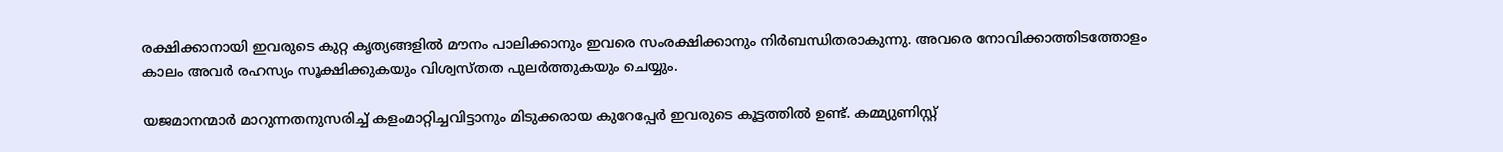രക്ഷിക്കാനായി ഇവരുടെ കുറ്റ കൃത്യങ്ങളില്‍ മൗനം പാലിക്കാനും ഇവരെ സംരക്ഷിക്കാനും നിര്‍ബന്ധിതരാകുന്നു. അവരെ നോവിക്കാത്തിടത്തോളം കാലം അവര്‍ രഹസ്യം സൂക്ഷിക്കുകയും വിശ്വസ്തത പുലര്‍ത്തുകയും ചെയ്യും.

യജമാനന്മാര്‍ മാറുന്നതനുസരിച്ച്‌ കളംമാറ്റിച്ചവിട്ടാനും മിടുക്കരായ കുറേപ്പേര്‍ ഇവരുടെ കൂട്ടത്തില്‍ ഉണ്ട്‌. കമ്മ്യുണിസ്റ്റ്‌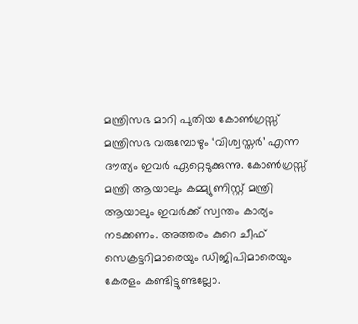മന്ത്രിസഭ മാറി പുതിയ കോണ്‍ഗ്രസ്സ്‌ മന്ത്രിസഭ വരുമ്പോഴും ‘വിശ്വസ്തര്‍’ എന്ന ദൗത്യം ഇവര്‍ ഏറ്റെടുക്കുന്നു. കോണ്‍ഗ്രസ്സ്‌ മന്ത്രി ആയാലും കമ്മ്യുണിസ്റ്റ്‌ മന്ത്രി ആയാലും ഇവര്‍ക്ക്‌ സ്വന്തം കാര്യം നടക്കണം. അത്തരം കുറെ ചീഫ്‌ സെക്രട്ടറിമാരെയും ഡിജിപിമാരെയും കേരളം കണ്ടിട്ടുണ്ടല്ലോ.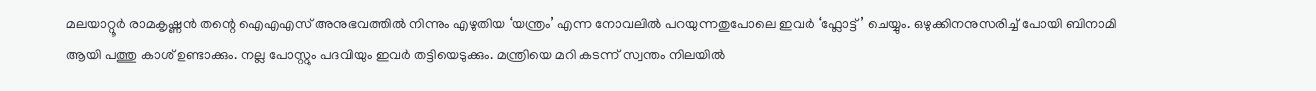മലയാറ്റൂര്‍ രാമകൃഷ്ണന്‍ തന്റെ ഐഎഎസ്‌ അനുഭവത്തില്‍ നിന്നും എഴുതിയ ‘യന്ത്രം’ എന്ന നോവലില്‍ പറയുന്നതുപോലെ ഇവര്‍ ‘ഫ്ലോട്ട്‌’ ചെയ്യും. ഒഴുക്കിനനുസരിച്ച്‌ പോയി ബിനാമി ആയി പത്തു കാശ്‌ ഉണ്ടാക്കും. നല്ല പോസ്റ്റും പദവിയും ഇവര്‍ തട്ടിയെടുക്കും. മന്ത്രിയെ മറി കടന്ന്‌ സ്വന്തം നിലയില്‍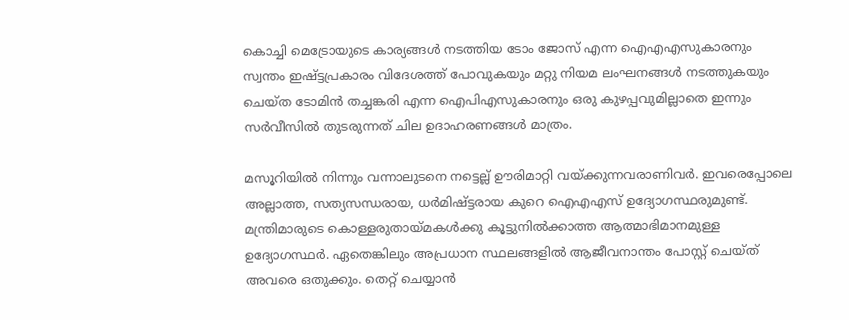കൊച്ചി മെട്രോയുടെ കാര്യങ്ങള്‍ നടത്തിയ ടോം ജോസ്‌ എന്ന ഐഎഎസുകാരനും സ്വന്തം ഇഷ്ട്ടപ്രകാരം വിദേശത്ത്‌ പോവുകയും മറ്റു നിയമ ലംഘനങ്ങള്‍ നടത്തുകയും ചെയ്ത ടോമിന്‍ തച്ചങ്കരി എന്ന ഐപിഎസുകാരനും ഒരു കുഴപ്പവുമില്ലാതെ ഇന്നും സര്‍വീസില്‍ തുടരുന്നത്‌ ചില ഉദാഹരണങ്ങള്‍ മാത്രം.

മസൂറിയില്‍ നിന്നും വന്നാലുടനെ നട്ടെല്ല്‌ ഊരിമാറ്റി വയ്‌ക്കുന്നവരാണിവര്‍. ഇവരെപ്പോലെ അല്ലാത്ത, സത്യസന്ധരായ, ധര്‍മിഷ്ട്ടരായ കുറെ ഐഎഎസ്‌ ഉദ്യോഗസ്ഥരുമുണ്ട്‌. മന്ത്രിമാരുടെ കൊള്ളരുതായ്‌മകള്‍ക്കു കൂട്ടുനില്‍ക്കാത്ത ആത്മാഭിമാനമുള്ള ഉദ്യോഗസ്ഥര്‍. ഏതെങ്കിലും അപ്രധാന സ്ഥലങ്ങളില്‍ ആജീവനാന്തം പോസ്റ്റ്‌ ചെയ്ത്‌ അവരെ ഒതുക്കും. തെറ്റ്‌ ചെയ്യാന്‍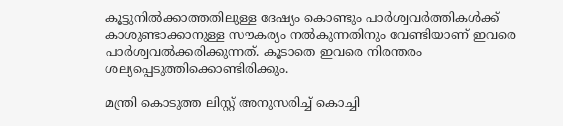കൂട്ടുനില്‍ക്കാത്തതിലുള്ള ദേഷ്യം കൊണ്ടും പാര്‍ശ്വവര്‍ത്തികള്‍ക്ക്‌ കാശുണ്ടാക്കാനുള്ള സൗകര്യം നല്‍കുന്നതിനും വേണ്ടിയാണ്‌ ഇവരെ പാര്‍ശ്വവല്‍ക്കരിക്കുന്നത്‌. കൂടാതെ ഇവരെ നിരന്തരം ശല്യപ്പെടുത്തിക്കൊണ്ടിരിക്കും.

മന്ത്രി കൊടുത്ത ലിസ്റ്റ്‌ അനുസരിച്ച്‌ കൊച്ചി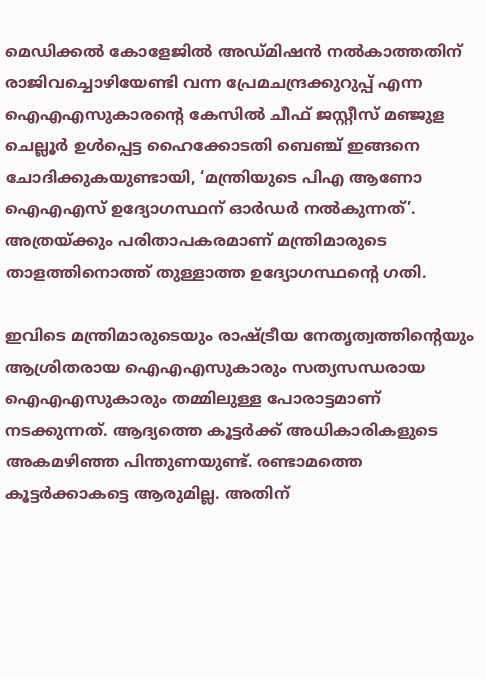മെഡിക്കല്‍ കോളേജില്‍ അഡ്മിഷന്‍ നല്‍കാത്തതിന്‌ രാജിവച്ചൊഴിയേണ്ടി വന്ന പ്രേമചന്ദ്രക്കുറുപ്പ്‌ എന്ന ഐഎഎസുകാരന്റെ കേസില്‍ ചീഫ്‌ ജസ്റ്റീസ്‌ മഞ്ജുള ചെല്ലൂര്‍ ഉള്‍പ്പെട്ട ഹൈക്കോടതി ബെഞ്ച്‌ ഇങ്ങനെ ചോദിക്കുകയുണ്ടായി, ‘മന്ത്രിയുടെ പിഎ ആണോ ഐഎഎസ്‌ ഉദ്യോഗസ്ഥന്‌ ഓര്‍ഡര്‍ നല്‍കുന്നത്‌’. അത്രയ്‌ക്കും പരിതാപകരമാണ്‌ മന്ത്രിമാരുടെ താളത്തിനൊത്ത്‌ തുള്ളാത്ത ഉദ്യോഗസ്ഥന്റെ ഗതി.

ഇവിടെ മന്ത്രിമാരുടെയും രാഷ്‌ട്രീയ നേതൃത്വത്തിന്റെയും ആശ്രിതരായ ഐഎഎസുകാരും സത്യസന്ധരായ ഐഎഎസുകാരും തമ്മിലുള്ള പോരാട്ടമാണ്‌ നടക്കുന്നത്‌. ആദ്യത്തെ കൂട്ടര്‍ക്ക്‌ അധികാരികളുടെ അകമഴിഞ്ഞ പിന്തുണയുണ്ട്‌. രണ്ടാമത്തെ കൂട്ടര്‍ക്കാകട്ടെ ആരുമില്ല. അതിന്‌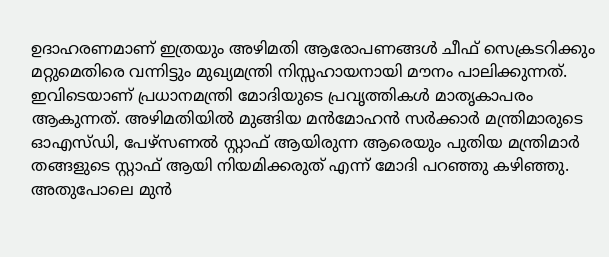ഉദാഹരണമാണ്‌ ഇത്രയും അഴിമതി ആരോപണങ്ങള്‍ ചീഫ്‌ സെക്രടറിക്കും മറ്റുമെതിരെ വന്നിട്ടും മുഖ്യമന്ത്രി നിസ്സഹായനായി മൗനം പാലിക്കുന്നത്‌. ഇവിടെയാണ്‌ പ്രധാനമന്ത്രി മോദിയുടെ പ്രവൃത്തികള്‍ മാതൃകാപരം ആകുന്നത്‌. അഴിമതിയില്‍ മുങ്ങിയ മന്‍മോഹന്‍ സര്‍ക്കാര്‍ മന്ത്രിമാരുടെ ഓഎസ്ഡി, പേഴ്സണല്‍ സ്റ്റാഫ്‌ ആയിരുന്ന ആരെയും പുതിയ മന്ത്രിമാര്‍ തങ്ങളുടെ സ്റ്റാഫ്‌ ആയി നിയമിക്കരുത്‌ എന്ന്‌ മോദി പറഞ്ഞു കഴിഞ്ഞു. അതുപോലെ മുന്‍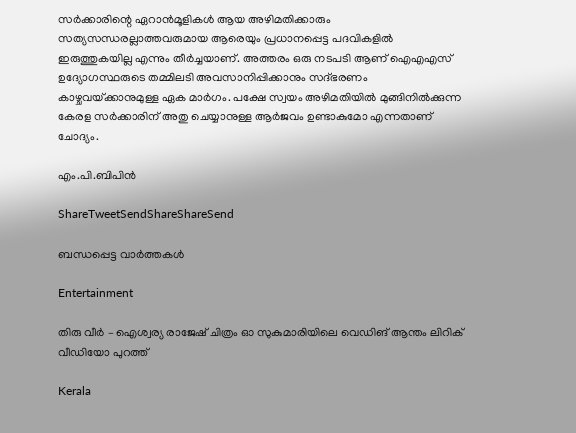സര്‍ക്കാരിന്റെ ഏറാന്‍മൂളികള്‍ ആയ അഴിമതിക്കാരും സത്യസന്ധരല്ലാത്തവരുമായ ആരെയും പ്രധാനപ്പെട്ട പദവികളില്‍ ഇരുത്തുകയില്ല എന്നും തീര്‍ച്ചയാണ്‌. അത്തരം ഒരു നടപടി ആണ്‌ ഐഎഎസ്‌ ഉദ്യോഗസ്ഥരുടെ തമ്മിലടി അവസാനിപ്പിക്കാനും സദ്ഭരണം കാഴ്ചവയ്‌ക്കാനുമുള്ള ഏക മാര്‍ഗം. പക്ഷേ സ്വയം അഴിമതിയില്‍ മുങ്ങിനില്‍ക്കുന്ന കേരള സര്‍ക്കാരിന്‌ അതു ചെയ്യാനുള്ള ആര്‍ജവം ഉണ്ടാകുമോ എന്നതാണ്‌ ചോദ്യം.

എം.പി.ബിപിന്‍

ShareTweetSendShareShareSend

ബന്ധപ്പെട്ട വാര്‍ത്തകള്‍

Entertainment

തിരു വീർ – ഐശ്വര്യ രാജേഷ് ചിത്രം ഓ സുകുമാരിയിലെ വെഡിങ് ആന്തം ലിറിക് വീഡിയോ പുറത്ത്

Kerala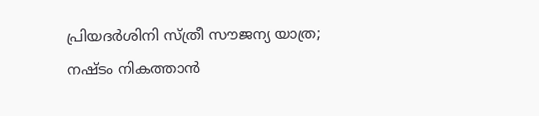പ്രിയദ‌ർശിനി സ്ത്രീ സൗജന്യ യാത്ര; നഷ്ടം നികത്താൻ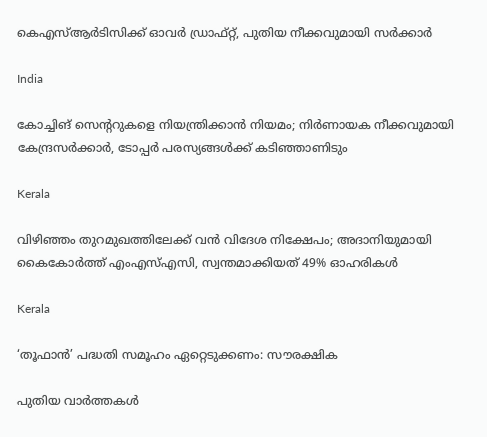കെഎസ്ആർടിസിക്ക് ഓവർ ഡ്രാഫ്റ്റ്, പുതിയ നീക്കവുമായി സർക്കാർ

India

കോച്ചിങ് സെൻ്ററുകളെ നിയന്ത്രിക്കാൻ നിയമം; നിർണായക നീക്കവുമായി കേന്ദ്രസർക്കാർ, ടോപ്പർ പരസ്യങ്ങൾക്ക് കടിഞ്ഞാണിടും

Kerala

വിഴിഞ്ഞം തുറമുഖത്തിലേക്ക് വൻ വിദേശ നിക്ഷേപം; അദാനിയുമായി കൈകോർത്ത് എംഎസ്എസി, സ്വന്തമാക്കിയത് 49% ഓഹരികൾ

Kerala

‘തൂഫാന്‍’ പദ്ധതി സമൂഹം ഏറ്റെടുക്കണം: സൗരക്ഷിക

പുതിയ വാര്‍ത്തകള്‍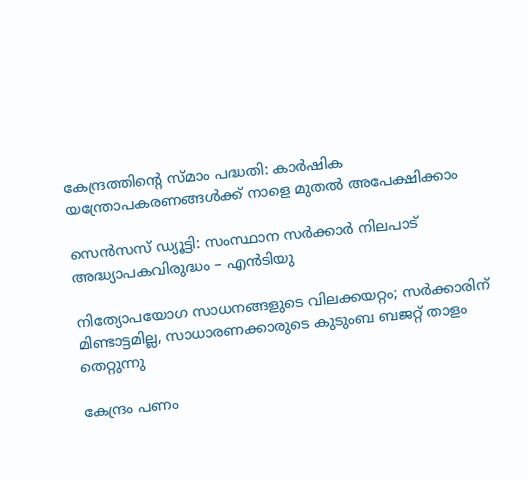കേന്ദ്രത്തിന്റെ സ്മാം പദ്ധതി: കാര്‍ഷിക യന്ത്രോപകരണങ്ങള്‍ക്ക് നാളെ മുതല്‍ അപേക്ഷിക്കാം

സെന്‍സസ് ഡ്യൂട്ടി: സംസ്ഥാന സര്‍ക്കാര്‍ നിലപാട് അദ്ധ്യാപകവിരുദ്ധം – എന്‍ടിയു

നിത്യോപയോഗ സാധനങ്ങളുടെ വിലക്കയറ്റം; സര്‍ക്കാരിന് മിണ്ടാട്ടമില്ല, സാധാരണക്കാരുടെ കുടുംബ ബജറ്റ് താളം തെറ്റുന്നു

കേന്ദ്രം പണം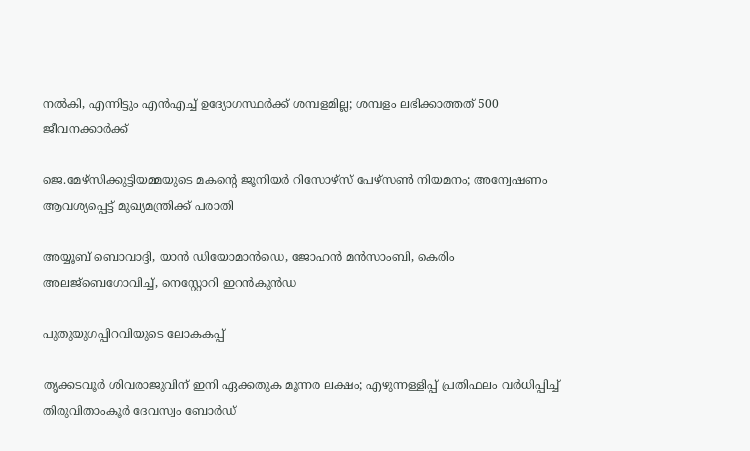നല്‍കി, എന്നിട്ടും എന്‍എച്ച് ഉദ്യോഗസ്ഥര്‍ക്ക് ശമ്പളമില്ല; ശമ്പളം ലഭിക്കാത്തത് 500 ജീവനക്കാര്‍ക്ക്

ജെ.മേഴ്‌സിക്കുട്ടിയമ്മയുടെ മകന്റെ ജൂനിയർ റിസോഴ്‌സ് പേഴ്‌സൺ നിയമനം; അന്വേഷണം ആവശ്യപ്പെട്ട് മുഖ്യമന്ത്രിക്ക് പരാതി

അയ്യൂബ് ബൊവാദ്ദി, യാന്‍ ഡിയോമാന്‍ഡെ, ജോഹന്‍ മന്‍സാംബി, കെരിം അലജ്ബെഗോവിച്ച്, നെസ്റ്റോറി ഇറന്‍കുന്‍ഡ

പുതുയുഗപ്പിറവിയുടെ ലോകകപ്പ്

തൃക്കടവൂര്‍ ശിവരാജുവിന് ഇനി ഏക്കതുക മൂന്നര ലക്ഷം; എഴുന്നള്ളിപ്പ് പ്രതിഫലം വര്‍ധിപ്പിച്ച് തിരുവിതാംകൂര്‍ ദേവസ്വം ബോര്‍ഡ്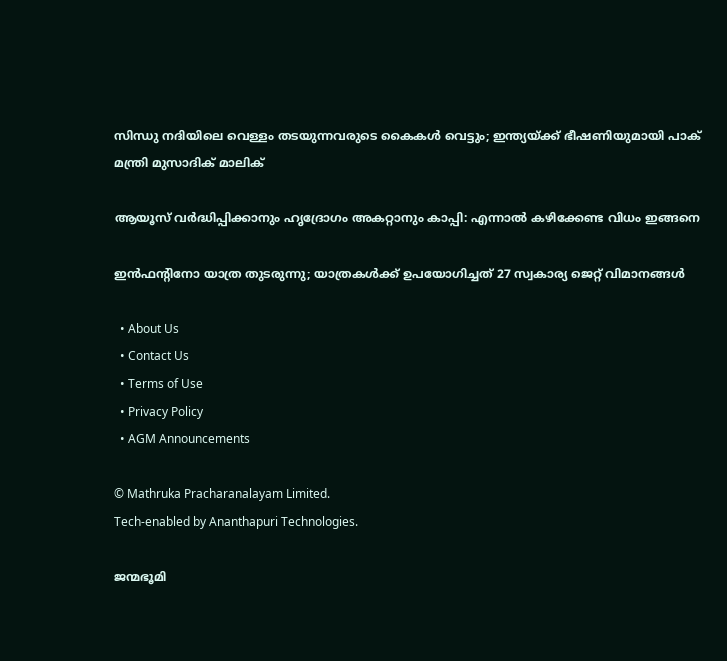സിന്ധു നദിയിലെ വെള്ളം തടയുന്നവരുടെ കൈകൾ വെട്ടും; ഇന്ത്യയ്‌ക്ക് ഭീഷണിയുമായി പാക് മന്ത്രി മുസാദിക് മാലിക്

ആയൂസ്‌ വർദ്ധിപ്പിക്കാനും ഹൃദ്രോഗം അകറ്റാനും കാപ്പി: എന്നാൽ കഴിക്കേണ്ട വിധം ഇങ്ങനെ

ഇന്‍ഫന്റിനോ യാത്ര തുടരുന്നു; യാത്രകള്‍ക്ക് ഉപയോഗിച്ചത് 27 സ്വകാര്യ ജെറ്റ് വിമാനങ്ങള്‍

  • About Us
  • Contact Us
  • Terms of Use
  • Privacy Policy
  • AGM Announcements

© Mathruka Pracharanalayam Limited.
Tech-enabled by Ananthapuri Technologies.

ജന്മഭൂമി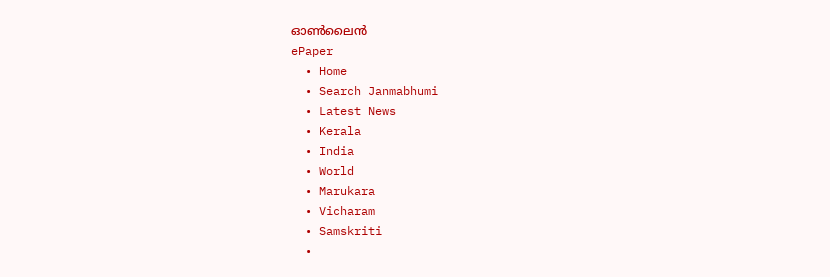ഓണ്‍ലൈന്‍
ePaper
  • Home
  • Search Janmabhumi
  • Latest News
  • Kerala
  • India
  • World
  • Marukara
  • Vicharam
  • Samskriti
  •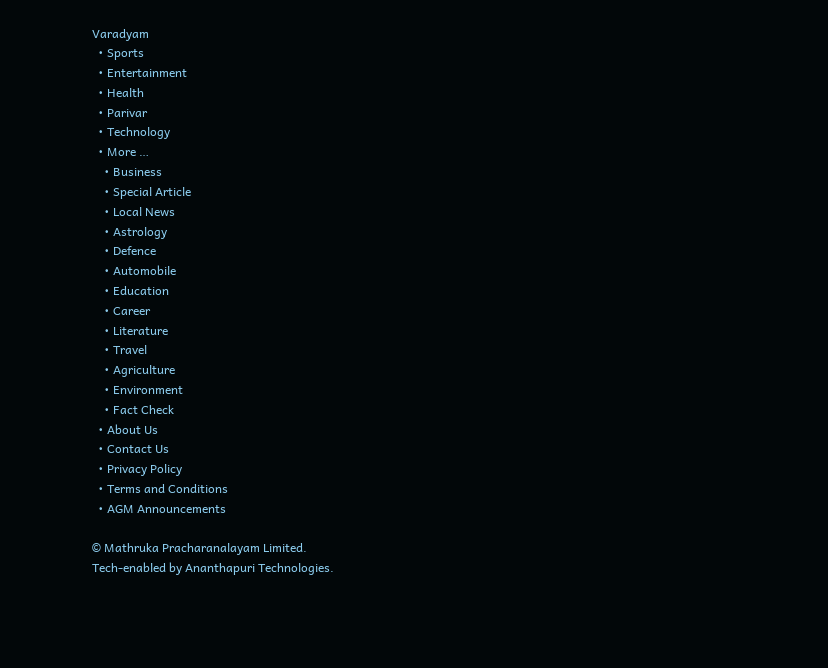Varadyam
  • Sports
  • Entertainment
  • Health
  • Parivar
  • Technology
  • More …
    • Business
    • Special Article
    • Local News
    • Astrology
    • Defence
    • Automobile
    • Education
    • Career
    • Literature
    • Travel
    • Agriculture
    • Environment
    • Fact Check
  • About Us
  • Contact Us
  • Privacy Policy
  • Terms and Conditions
  • AGM Announcements

© Mathruka Pracharanalayam Limited.
Tech-enabled by Ananthapuri Technologies.